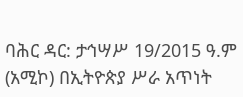ባሕር ዳር: ታኅሣሥ 19/2015 ዓ.ም (አሚኮ) በኢትዮጵያ ሥራ አጥነት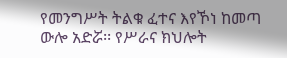የመንግሥት ትልቁ ፈተና እየኾነ ከመጣ ውሎ አድሯ፡፡ የሥራና ክህሎት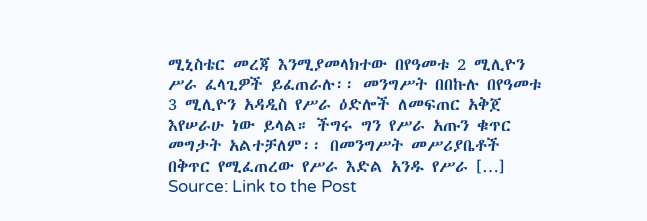ሚኒስቴር መረጃ እንሚያመላክተው በየዓመቱ 2 ሚሊዮን ሥራ ፈላጊዎች ይፈጠራሉ፡፡ መንግሥት በበኩሉ በየዓመቱ 3 ሚሊዮን አዳዲስ የሥራ ዕድሎች ለመፍጠር አቅጀ እየሠራሁ ነው ይላል። ችግሩ ግን የሥራ አጡን ቁጥር መግታት አልተቻለም፡፡ በመንግሥት መሥሪያቤቶች በቅጥር የሚፈጠረው የሥራ እድል አንዱ የሥራ […]
Source: Link to the Post